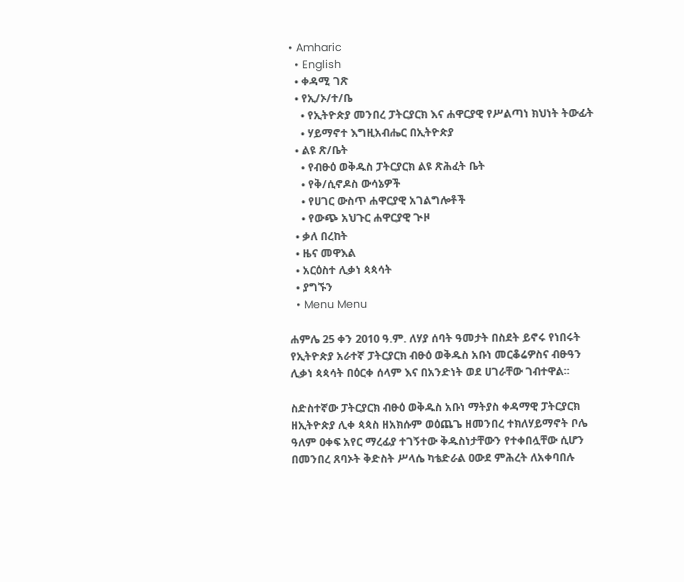• Amharic
  • English
  • ቀዳሚ ገጽ
  • የኢ/ኦ/ተ/ቤ
    • የኢትዮጵያ መንበረ ፓትርያርክ እና ሐዋርያዊ የሥልጣነ ክህነት ትውፊት
    • ሃይማኖተ እግዚአብሔር በኢትዮጵያ
  • ልዩ ጽ/ቤት
    • የብፁዕ ወቅዱስ ፓትርያርክ ልዩ ጽሕፈት ቤት
    • የቅ/ሲኖዶስ ውሳኔዎች
    • የሀገር ውስጥ ሐዋርያዊ አገልግሎቶች
    • የውጭ አህጉር ሐዋርያዊ ጒዞ
  • ቃለ በረከት
  • ዜና መዋእል
  • አርዕስተ ሊቃነ ጳጳሳት
  • ያግኙን
  • Menu Menu

ሐምሌ 25 ቀን 2010 ዓ.ም. ለሃያ ሰባት ዓመታት በስደት ይኖሩ የነበሩት የኢትዮጵያ አራተኛ ፓትርያርክ ብፁዕ ወቅዱስ አቡነ መርቆሬዎስና ብፁዓን ሊቃነ ጳጳሳት በዕርቀ ሰላም እና በአንድነት ወደ ሀገራቸው ገብተዋል፡፡

ስድስተኛው ፓትርያርክ ብፁዕ ወቅዱስ አቡነ ማትያስ ቀዳማዊ ፓትርያርክ ዘኢትዮጵያ ሊቀ ጳጳስ ዘአክሱም ወዕጨጌ ዘመንበረ ተክለሃይማኖት ቦሌ ዓለም ዐቀፍ አየር ማረፊያ ተገኝተው ቅዱስነታቸውን የተቀበሏቸው ሲሆን በመንበረ ጸባኦት ቅድስት ሥላሴ ካቴድራል ዐውደ ምሕረት ለአቀባበሉ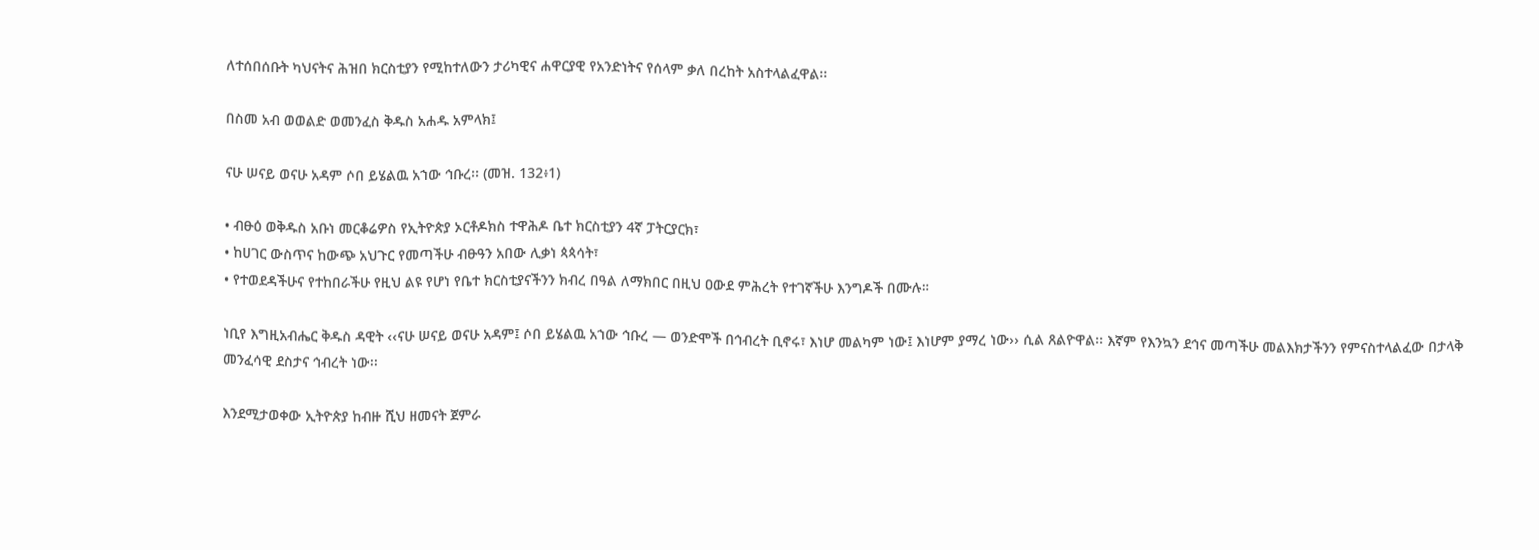ለተሰበሰቡት ካህናትና ሕዝበ ክርስቲያን የሚከተለውን ታሪካዊና ሐዋርያዊ የአንድነትና የሰላም ቃለ በረከት አስተላልፈዋል፡፡

በስመ አብ ወወልድ ወመንፈስ ቅዱስ አሐዱ አምላክ፤

ናሁ ሠናይ ወናሁ አዳም ሶበ ይሄልዉ አኀው ኅቡረ፡፡ (መዝ. 132፥1)

• ብፁዕ ወቅዱስ አቡነ መርቆሬዎስ የኢትዮጵያ ኦርቶዶክስ ተዋሕዶ ቤተ ክርስቲያን 4ኛ ፓትርያርክ፣
• ከሀገር ውስጥና ከውጭ አህጉር የመጣችሁ ብፁዓን አበው ሊቃነ ጳጳሳት፣
• የተወደዳችሁና የተከበራችሁ የዚህ ልዩ የሆነ የቤተ ክርስቲያናችንን ክብረ በዓል ለማክበር በዚህ ዐውደ ምሕረት የተገኛችሁ እንግዶች በሙሉ።

ነቢየ እግዚአብሔር ቅዱስ ዳዊት ‹‹ናሁ ሠናይ ወናሁ አዳም፤ ሶበ ይሄልዉ አኀው ኅቡረ — ወንድሞች በኅብረት ቢኖሩ፣ እነሆ መልካም ነው፤ እነሆም ያማረ ነው›› ሲል ጸልዮዋል፡፡ እኛም የእንኳን ደኅና መጣችሁ መልእክታችንን የምናስተላልፈው በታላቅ መንፈሳዊ ደስታና ኅብረት ነው፡፡

እንደሚታወቀው ኢትዮጵያ ከብዙ ሺህ ዘመናት ጀምራ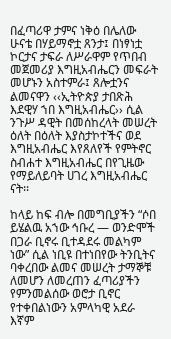በፈጣሪዋ ታምና ነቅዕ በሌለው ሁናቴ በሃይማኖቷ ጸንታ፤ በነፃነቷ ኮርታና ታፍራ ለሥራዋም የጥበብ መጀመሪያ እግዚአብሔርን መፍራት መሆኑን አስተምራ፤ ጸሎቷንና ልመናዋን ‹‹ኢትዮጵያ ታበጽሕ እደዊሃ ኀበ እግዚአብሔር›› ሲል ንጉሥ ዳዊት በመሰከረላት መሠረት ዕለት በዕለት እያስታኮተችና ወደ እግዚአብሔር እየጸለየች የምትኖር ስብሐተ እግዚአብሔር በየጊዜው የማይለይባት ሀገረ እግዚአብሔር ናት፡፡

ከላይ ከፍ ብሎ በመግቢያችን “ሶበ ይሄልዉ አኀው ኅቡረ — ወንድሞች በጋራ ቢኖሩ ቢተዳደሩ መልካም ነው” ሲል ነቢዩ በተነበየው ትንቢትና ባቀረበው ልመና መሠረት ታማኞቹ ለመሆን ለመረጠን ፈጣሪያችን የምንመልሰው ወሮታ ቢኖር የተቀበልነውን አምላካዊ አደራ እኛም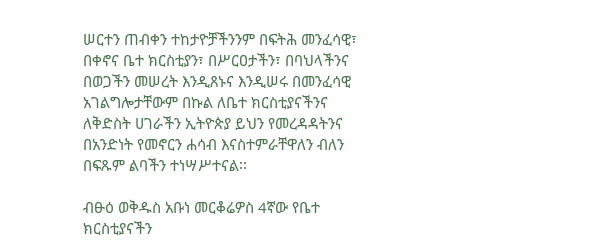ሠርተን ጠብቀን ተከታዮቻችንንም በፍትሕ መንፈሳዊ፣ በቀኖና ቤተ ክርስቲያን፣ በሥርዐታችን፣ በባህላችንና በወጋችን መሠረት እንዲጸኑና እንዲሠሩ በመንፈሳዊ አገልግሎታቸውም በኩል ለቤተ ክርስቲያናችንና ለቅድስት ሀገራችን ኢትዮጵያ ይህን የመረዳዳትንና በአንድነት የመኖርን ሐሳብ እናስተምራቸዋለን ብለን በፍጹም ልባችን ተነሣሥተናል፡፡

ብፁዕ ወቅዱስ አቡነ መርቆሬዎስ 4ኛው የቤተ ክርስቲያናችን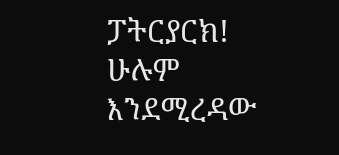ፓትርያርክ!
ሁሉም እንደሚረዳው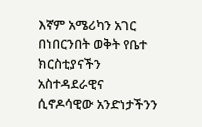እኛም አሜሪካን አገር በነበርንበት ወቅት የቤተ ክርስቲያናችን አስተዳደራዊና ሲኖዶሳዊው አንድነታችንን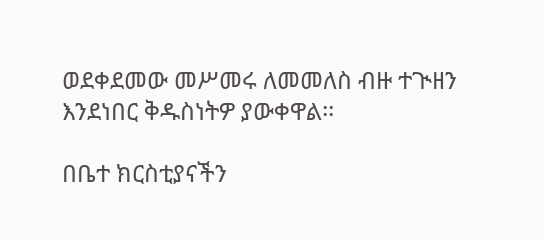ወደቀደመው መሥመሩ ለመመለስ ብዙ ተጒዘን እንደነበር ቅዱስነትዎ ያውቀዋል፡፡

በቤተ ክርስቲያናችን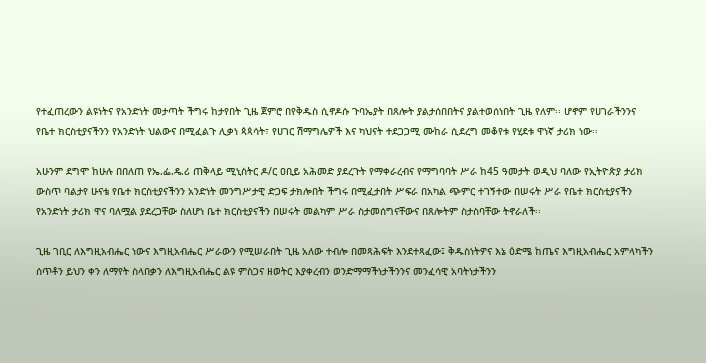የተፈጠረውን ልዩነትና የአንድነት መታጣት ችግሩ ከታየበት ጊዜ ጀምሮ በየቅዱስ ሲኖዶሱ ጉባኤያት በጸሎት ያልታሰበበትና ያልተወሰነበት ጊዜ የለም፡፡ ሆኖም የሀገራችንንና የቤተ ክርስቲያናችንን የአንድነት ህልውና በሚፈልጉ ሊቃነ ጳጳሳት፣ የሀገር ሽማግሌዎች እና ካህናት ተደጋጋሚ ሙከራ ሲደረግ መቆየቱ የሂደቱ ዋነኛ ታሪክ ነው፡፡

አሁንም ደግሞ ከሁሉ በበለጠ የኤ.ፌ.ዴ.ሪ ጠቅላይ ሚኒስትር ዶ/ር ዐቢይ አሕመድ ያደረጉት የማቀራረብና የማግባባት ሥራ ከ45 ዓመታት ወዲህ ባለው የኢትዮጵያ ታሪክ ውስጥ ባልታየ ሁናቴ የቤተ ክርስቲያናችንን አንድነት መንግሥታዊ ድጋፍ ታክሎበት ችግሩ በሚፈታበት ሥፍራ በአካል ጭምር ተገኝተው በሠሩት ሥራ የቤተ ክርስቲያናችን የአንድነት ታሪክ ዋና ባለሟል ያደረጋቸው ስለሆነ ቤተ ክርስቲያናችን በሠሩት መልካም ሥራ ስታመሰግናቸውና በጸሎትም ስታስባቸው ትኖራለች፡፡

ጊዜ ገቢር ለእግዚአብሔር ነውና እግዚአብሔር ሥራውን የሚሠራበት ጊዜ አለው ተብሎ በመጻሕፍት እንደተጻፈው፤ ቅዱስነትዎና እኔ ዕድሜ ከጤና እግዚአብሔር አምላካችን ሰጥቶን ይህን ቀን ለማየት ስላበቃን ለእግዚአብሔር ልዩ ምስጋና ዘወትር እያቀረብን ወንድማማችነታችንንና መንፈሳዊ አባትነታችንን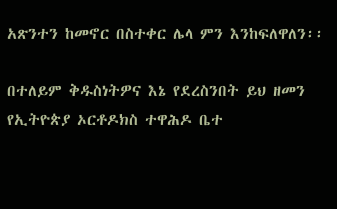አጽንተን ከመኖር በስተቀር ሌላ ምን እንከፍለዋለን፡፡

በተለይም ቅዱስነትዎና እኔ የደረስንበት ይህ ዘመን የኢትዮጵያ ኦርቶዶክስ ተዋሕዶ ቤተ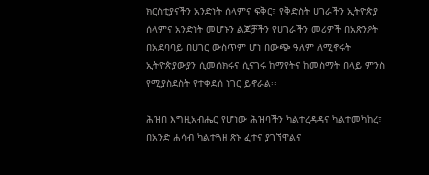ክርስቲያናችን አንድነት ሰላምና ፍቅር፣ የቅድስት ሀገራችን ኢትዮጵያ ሰላምና አንድነት መሆኑን ልጆቻችን የሀገራችን መሪዎች በአጽንዖት በአደባባይ በሀገር ውስጥም ሆነ በውጭ ዓለም ለሚኖሩት ኢትዮጵያውያን ሲመሰክሩና ሲናገሩ ከማየትና ከመስማት በላይ ምንስ የሚያስደስት የተቀደሰ ነገር ይኖራል፡፡

ሕዝበ እግዚአብሔር የሆነው ሕዝባችን ካልተረዳዳና ካልተመካከረ፣ በአንድ ሐሳብ ካልተጓዘ ጽኑ ፈተና ያገኘዋልና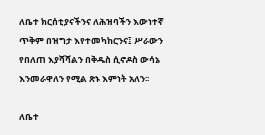ለቤተ ክርሰቲያናችንና ለሕዝባችን እውነተኛ ጥቅም በዝግታ እየተመካከርንና፤ ሥራውን የበለጠ እያሻሻልን በቅዱስ ሲኖዶስ ውሳኔ እንመራዋለን የሚል ጽኑ እምነት አለን፡፡

ለቤተ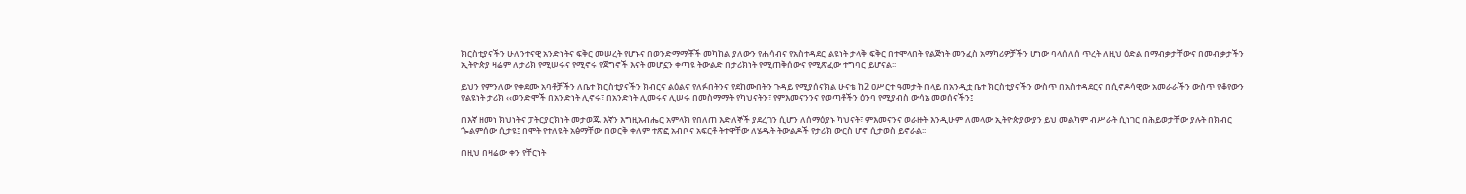ክርስቲያናችን ሁለንተናዊ አንድነትና ፍቅር መሠረት የሆኑና በወንድማማቾች መካከል ያለውን የሐሳብና የአስተዳደር ልዩነት ታላቅ ፍቅር በተሞላበት የልጅነት መንፈስ አማካሪዎቻችን ሆነው ባላሰለሰ ጥረት ለዚህ ዕድል በማብቃታቸውና በመብቃታችን ኢትዮጵያ ዛሬም ለታሪክ የሚሠሩና የሚኖሩ የጀግኖች እናት መሆኗን ቀጣዩ ትውልድ በታሪክነት የሚጠቅሰውና የሚጽፈው ተግባር ይሆናል፡፡

ይህን የምንለው የቀደሙ አባቶቻችን ለቤተ ክርስቲያናችን ክብርና ልዕልና የለፉበትንና የደከሙበትን ጉዳይ የሚያሰናክል ሁናቴ ከ2 ዐሥርተ ዓመታት በላይ በአንዲቷ ቤተ ክርስቲያናችን ውስጥ በአስተዳደርና በሲኖዶሳዊው አመራራችን ውስጥ የቆየውን የልዩነት ታሪክ ‹‹ወንድሞች በአንድነት ሊኖሩ፣ በአንድነት ሊመሩና ሊሠሩ በመስማማት የካህናትን፣ የምእመናንንና የወጣቶችን ዕንባ የሚያብስ ውሳኔ መወሰናችን፤

በእኛ ዘመነ ክህነትና ፓትርያርክነት መታወጁ እኛን እግዚአብሔር አምላክ የበለጠ እድለኞች ያደረገን ሲሆን ለሰማዕያኑ ካህናት፣ ምእመናንና ወራዙት እንዲሁም ለመላው ኢትዮጵያውያን ይህ መልካም ብሥራት ሲነገር በሕይወታቸው ያሉት በክብር ጐልምሰው ሲታዩ፤ በሞት የተለዩት አፅማቸው በወርቅ ቀለም ተጽፎ አብቦና አፍርቶ ትተዋቸው ለሄዱት ትውልዶች የታሪክ ውርስ ሆኖ ሲታወስ ይኖራል፡፡

በዚህ በዛሬው ቀን የቸርነት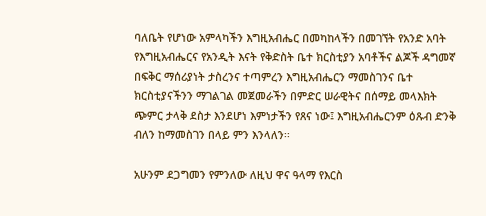ባለቤት የሆነው አምላካችን እግዚአብሔር በመካከላችን በመገኘት የአንድ አባት የእግዚአብሔርና የአንዲት እናት የቅድስት ቤተ ክርስቲያን አባቶችና ልጆች ዳግመኛ በፍቅር ማሰሪያነት ታስረንና ተጣምረን እግዚአብሔርን ማመስገንና ቤተ ክርስቲያናችንን ማገልገል መጀመራችን በምድር ሠራዊትና በሰማይ መላእክት ጭምር ታላቅ ደስታ እንደሆነ እምነታችን የጸና ነው፤ እግዚአብሔርንም ዕጹብ ድንቅ ብለን ከማመስገን በላይ ምን እንላለን፡፡

አሁንም ደጋግመን የምንለው ለዚህ ዋና ዓላማ የእርስ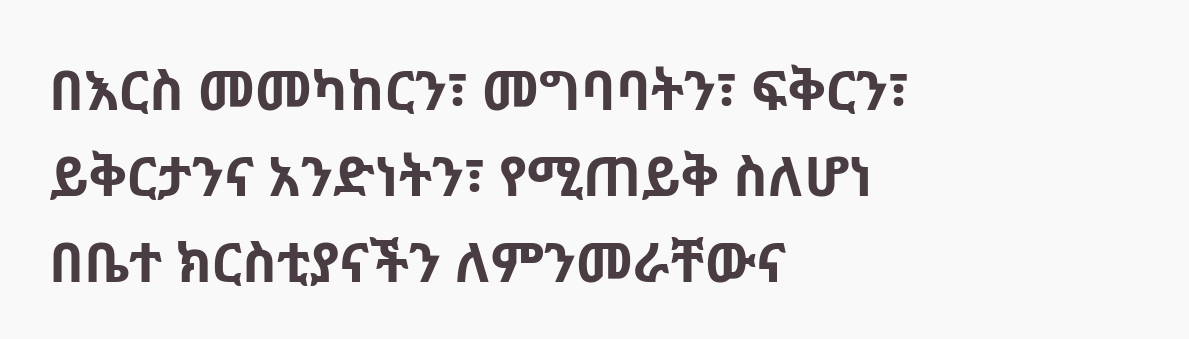በእርስ መመካከርን፣ መግባባትን፣ ፍቅርን፣ ይቅርታንና አንድነትን፣ የሚጠይቅ ስለሆነ በቤተ ክርስቲያናችን ለምንመራቸውና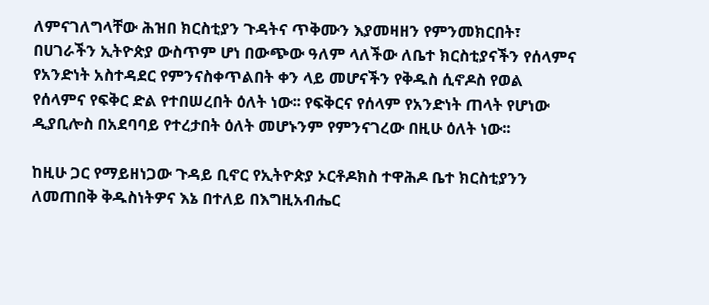ለምናገለግላቸው ሕዝበ ክርስቲያን ጉዳትና ጥቅሙን እያመዛዘን የምንመክርበት፣ በሀገራችን ኢትዮጵያ ውስጥም ሆነ በውጭው ዓለም ላለችው ለቤተ ክርስቲያናችን የሰላምና የአንድነት አስተዳደር የምንናስቀጥልበት ቀን ላይ መሆናችን የቅዱስ ሲኖዶስ የወል የሰላምና የፍቅር ድል የተበሠረበት ዕለት ነው፡፡ የፍቅርና የሰላም የአንድነት ጠላት የሆነው ዲያቢሎስ በአደባባይ የተረታበት ዕለት መሆኑንም የምንናገረው በዚሁ ዕለት ነው፡፡

ከዚሁ ጋር የማይዘነጋው ጉዳይ ቢኖር የኢትዮጵያ ኦርቶዶክስ ተዋሕዶ ቤተ ክርስቲያንን ለመጠበቅ ቅዱስነትዎና እኔ በተለይ በእግዚአብሔር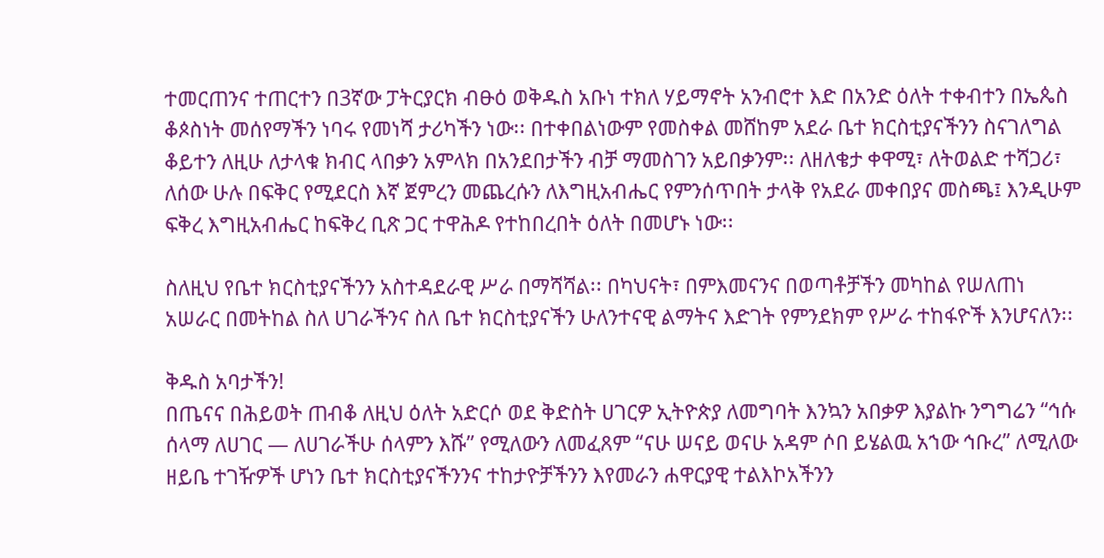ተመርጠንና ተጠርተን በ3ኛው ፓትርያርክ ብፁዕ ወቅዱስ አቡነ ተክለ ሃይማኖት አንብሮተ እድ በአንድ ዕለት ተቀብተን በኤጴስ ቆጶስነት መሰየማችን ነባሩ የመነሻ ታሪካችን ነው፡፡ በተቀበልነውም የመስቀል መሸከም አደራ ቤተ ክርስቲያናችንን ስናገለግል ቆይተን ለዚሁ ለታላቁ ክብር ላበቃን አምላክ በአንደበታችን ብቻ ማመስገን አይበቃንም፡፡ ለዘለቄታ ቀዋሚ፣ ለትወልድ ተሻጋሪ፣ ለሰው ሁሉ በፍቅር የሚደርስ እኛ ጀምረን መጨረሱን ለእግዚአብሔር የምንሰጥበት ታላቅ የአደራ መቀበያና መስጫ፤ እንዲሁም ፍቅረ እግዚአብሔር ከፍቅረ ቢጽ ጋር ተዋሕዶ የተከበረበት ዕለት በመሆኑ ነው፡፡

ስለዚህ የቤተ ክርስቲያናችንን አስተዳደራዊ ሥራ በማሻሻል፡፡ በካህናት፣ በምእመናንና በወጣቶቻችን መካከል የሠለጠነ አሠራር በመትከል ስለ ሀገራችንና ስለ ቤተ ክርስቲያናችን ሁለንተናዊ ልማትና እድገት የምንደክም የሥራ ተከፋዮች እንሆናለን፡፡

ቅዱስ አባታችን!
በጤናና በሕይወት ጠብቆ ለዚህ ዕለት አድርሶ ወደ ቅድስት ሀገርዎ ኢትዮጵያ ለመግባት እንኳን አበቃዎ እያልኩ ንግግሬን “ኅሱ ሰላማ ለሀገር — ለሀገራችሁ ሰላምን እሹ” የሚለውን ለመፈጸም “ናሁ ሠናይ ወናሁ አዳም ሶበ ይሄልዉ አኀው ኅቡረ” ለሚለው ዘይቤ ተገዥዎች ሆነን ቤተ ክርስቲያናችንንና ተከታዮቻችንን እየመራን ሐዋርያዊ ተልእኮአችንን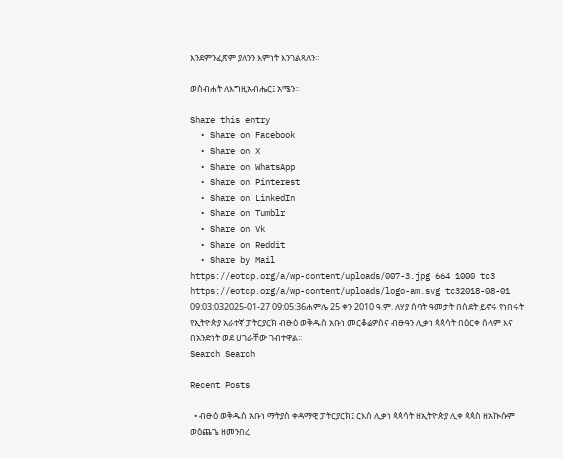እንደምንፈጽም ያለንን እምነት እንገልጻለን፡፡

ወስብሐት ለእግዚአብሔር፤ አሜን።

Share this entry
  • Share on Facebook
  • Share on X
  • Share on WhatsApp
  • Share on Pinterest
  • Share on LinkedIn
  • Share on Tumblr
  • Share on Vk
  • Share on Reddit
  • Share by Mail
https://eotcp.org/a/wp-content/uploads/007-3.jpg 664 1000 tc3 https://eotcp.org/a/wp-content/uploads/logo-am.svg tc32018-08-01 09:03:032025-01-27 09:05:36ሐምሌ 25 ቀን 2010 ዓ.ም. ለሃያ ሰባት ዓመታት በስደት ይኖሩ የነበሩት የኢትዮጵያ አራተኛ ፓትርያርክ ብፁዕ ወቅዱስ አቡነ መርቆሬዎስና ብፁዓን ሊቃነ ጳጳሳት በዕርቀ ሰላም እና በአንድነት ወደ ሀገራቸው ገብተዋል፡፡
Search Search

Recent Posts

  • ብፁዕ ወቅዱስ አቡነ ማትያስ ቀዳማዊ ፓትርያርክ፤ ርእሰ ሊቃነ ጳጳሳት ዘኢትዮጵያ ሊቀ ጳጳስ ዘአኲሱም ወዕጨጌ ዘመንበረ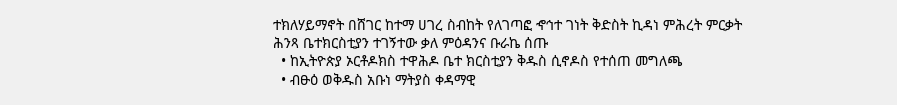ተክለሃይማኖት በሸገር ከተማ ሀገረ ስብከት የለገጣፎ ኆኅተ ገነት ቅድስት ኪዳነ ምሕረት ምርቃት ሕንጻ ቤተክርስቲያን ተገኝተው ቃለ ምዕዳንና ቡራኬ ሰጡ
  • ከኢትዮጵያ ኦርቶዶክስ ተዋሕዶ ቤተ ክርስቲያን ቅዱስ ሲኖዶስ የተሰጠ መግለጫ
  • ብፁዕ ወቅዱስ አቡነ ማትያስ ቀዳማዊ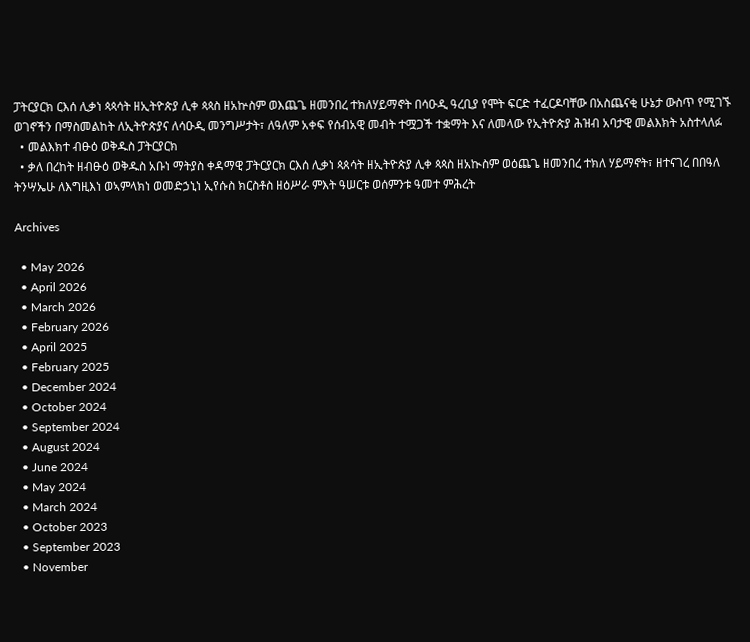ፓትርያርክ ርእሰ ሊቃነ ጳጳሳት ዘኢትዮጵያ ሊቀ ጳጳስ ዘአኵስም ወእጨጌ ዘመንበረ ተክለሃይማኖት በሳዑዲ ዓረቢያ የሞት ፍርድ ተፈርዶባቸው በአስጨናቂ ሁኔታ ውስጥ የሚገኙ ወገኖችን በማስመልከት ለኢትዮጵያና ለሳዑዲ መንግሥታት፣ ለዓለም አቀፍ የሰብአዊ መብት ተሟጋች ተቋማት እና ለመላው የኢትዮጵያ ሕዝብ አባታዊ መልእክት አስተላለፉ
  • መልእክተ ብፁዕ ወቅዱስ ፓትርያርክ
  • ቃለ በረከት ዘብፁዕ ወቅዱስ አቡነ ማትያስ ቀዳማዊ ፓትርያርክ ርእሰ ሊቃነ ጳጰሳት ዘኢትዮጵያ ሊቀ ጳጳስ ዘአኲስም ወዕጨጌ ዘመንበረ ተክለ ሃይማኖት፣ ዘተናገረ በበዓለ ትንሣኤሁ ለእግዚእነ ወኣምላክነ ወመድኃኒነ ኢየሱስ ክርስቶስ ዘዕሥራ ምእት ዓሠርቱ ወሰምንቱ ዓመተ ምሕረት

Archives

  • May 2026
  • April 2026
  • March 2026
  • February 2026
  • April 2025
  • February 2025
  • December 2024
  • October 2024
  • September 2024
  • August 2024
  • June 2024
  • May 2024
  • March 2024
  • October 2023
  • September 2023
  • November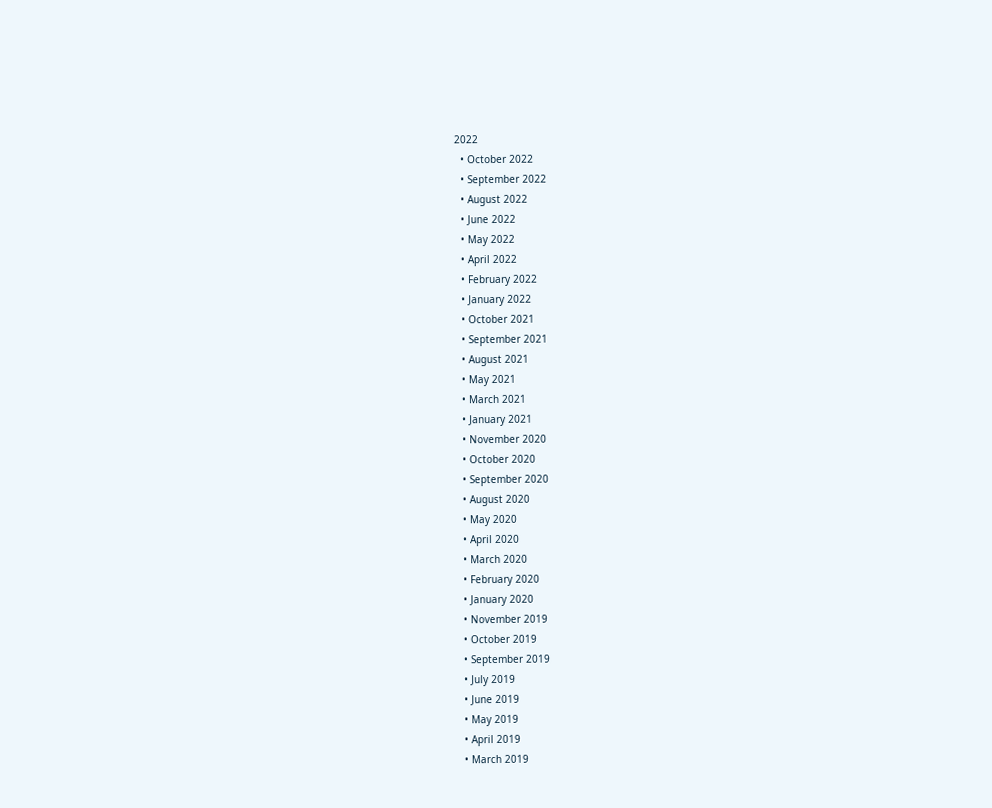2022
  • October 2022
  • September 2022
  • August 2022
  • June 2022
  • May 2022
  • April 2022
  • February 2022
  • January 2022
  • October 2021
  • September 2021
  • August 2021
  • May 2021
  • March 2021
  • January 2021
  • November 2020
  • October 2020
  • September 2020
  • August 2020
  • May 2020
  • April 2020
  • March 2020
  • February 2020
  • January 2020
  • November 2019
  • October 2019
  • September 2019
  • July 2019
  • June 2019
  • May 2019
  • April 2019
  • March 2019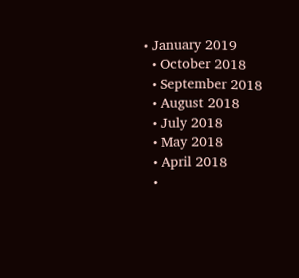• January 2019
  • October 2018
  • September 2018
  • August 2018
  • July 2018
  • May 2018
  • April 2018
  •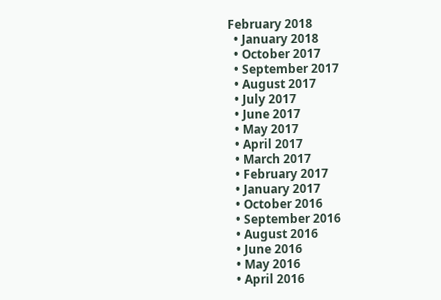February 2018
  • January 2018
  • October 2017
  • September 2017
  • August 2017
  • July 2017
  • June 2017
  • May 2017
  • April 2017
  • March 2017
  • February 2017
  • January 2017
  • October 2016
  • September 2016
  • August 2016
  • June 2016
  • May 2016
  • April 2016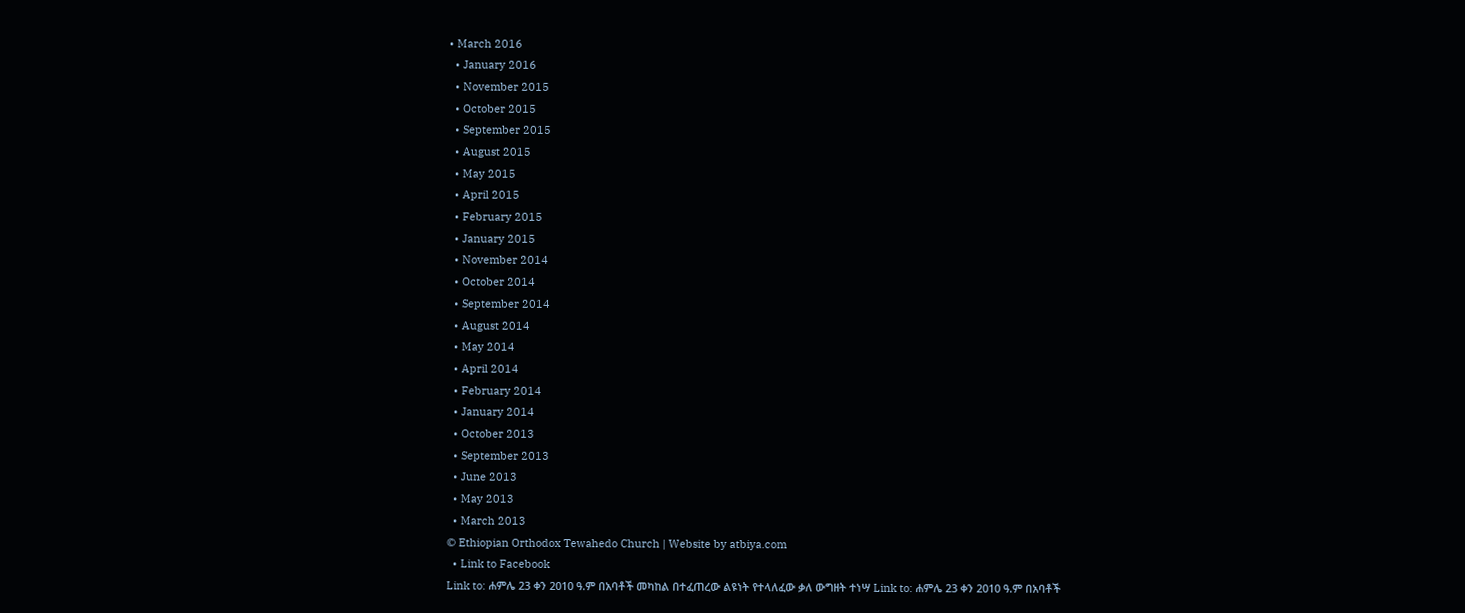• March 2016
  • January 2016
  • November 2015
  • October 2015
  • September 2015
  • August 2015
  • May 2015
  • April 2015
  • February 2015
  • January 2015
  • November 2014
  • October 2014
  • September 2014
  • August 2014
  • May 2014
  • April 2014
  • February 2014
  • January 2014
  • October 2013
  • September 2013
  • June 2013
  • May 2013
  • March 2013
© Ethiopian Orthodox Tewahedo Church | Website by atbiya.com
  • Link to Facebook
Link to: ሐምሌ 23 ቀን 2010 ዓ.ም በአባቶች መካከል በተፈጠረው ልዩነት የተላለፈው ቃለ ውግዘት ተነሣ Link to: ሐምሌ 23 ቀን 2010 ዓ.ም በአባቶች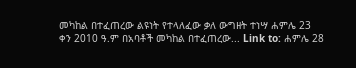መካከል በተፈጠረው ልዩነት የተላለፈው ቃለ ውግዘት ተነሣ ሐምሌ 23 ቀን 2010 ዓ.ም በአባቶች መካከል በተፈጠረው... Link to: ሐምሌ 28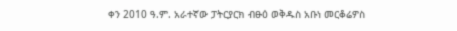ቀን 2010 ዓ.ም. አራተኛው ፓትርያርክ ብፁዕ ወቅዱስ አቡነ መርቆሬዎስ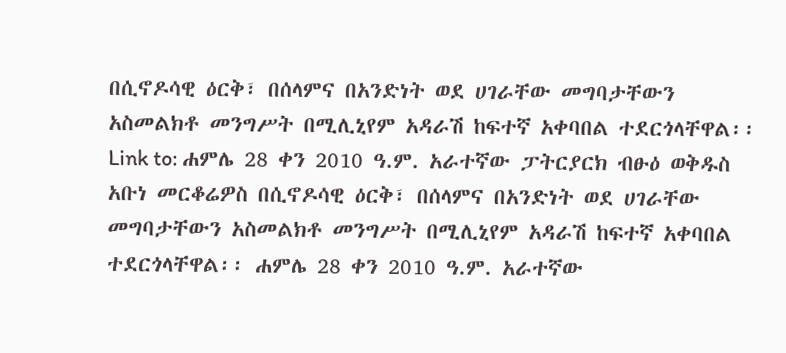በሲኖዶሳዊ ዕርቅ፣ በሰላምና በአንድነት ወደ ሀገራቸው መግባታቸውን አስመልክቶ መንግሥት በሚሊኒየም አዳራሽ ከፍተኛ አቀባበል ተደርጎላቸዋል፡፡ Link to: ሐምሌ 28 ቀን 2010 ዓ.ም. አራተኛው ፓትርያርክ ብፁዕ ወቅዱስ አቡነ መርቆሬዎስ በሲኖዶሳዊ ዕርቅ፣ በሰላምና በአንድነት ወደ ሀገራቸው መግባታቸውን አስመልክቶ መንግሥት በሚሊኒየም አዳራሽ ከፍተኛ አቀባበል ተደርጎላቸዋል፡፡ ሐምሌ 28 ቀን 2010 ዓ.ም. አራተኛው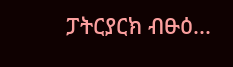ፓትርያርክ ብፁዕ...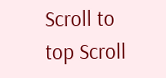Scroll to top Scroll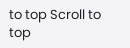to top Scroll to top